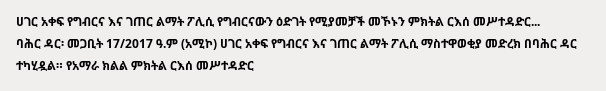ሀገር አቀፍ የግብርና እና ገጠር ልማት ፖሊሲ የግብርናውን ዕድገት የሚያመቻች መኾኑን ምክትል ርእሰ መሥተዳድር...
ባሕር ዳር፡ መጋቢት 17/2017 ዓ.ም (አሚኮ) ሀገር አቀፍ የግብርና እና ገጠር ልማት ፖሊሲ ማስተዋወቂያ መድረክ በባሕር ዳር ተካሂዷል። የአማራ ክልል ምክትል ርእሰ መሥተዳድር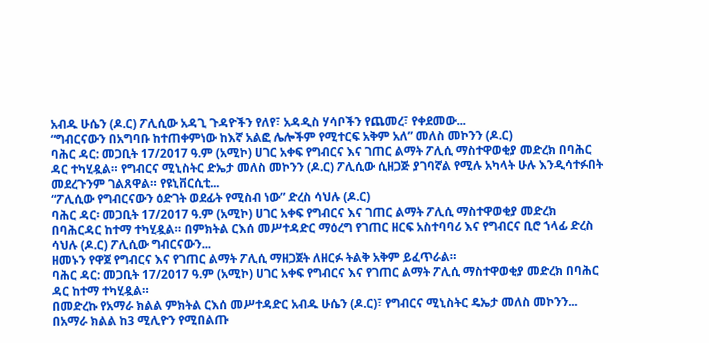አብዱ ሁሴን (ዶ.ር) ፖሊሲው አዳጊ ጉዳዮችን የለየ፣ አዳዲስ ሃሳቦችን የጨመረ፣ የቀደመው...
“ግብርናውን በአግባቡ ከተጠቀምነው ከእኛ አልፎ ሌሎችም የሚተርፍ አቅም አለ” መለስ መኮንን (ዶ.ር)
ባሕር ዳር: መጋቢት 17/2017 ዓ.ም (አሚኮ) ሀገር አቀፍ የግብርና እና ገጠር ልማት ፖሊሲ ማስተዋወቂያ መድረክ በባሕር ዳር ተካሂዷል። የግብርና ሚኒስትር ድኤታ መለስ መኮንን (ዶ.ር) ፖሊሲው ሲዘጋጅ ያገባኛል የሚሉ አካላት ሁሉ እንዲሳተፉበት መደረጉንም ገልጸዋል። የዩኒቨርሲቲ...
“ፖሊሲው የግብርናውን ዕድገት ወደፊት የሚስብ ነው” ድረስ ሳህሉ (ዶ.ር)
ባሕር ዳር፡ መጋቢት 17/2017 ዓ.ም (አሚኮ) ሀገር አቀፍ የግብርና እና ገጠር ልማት ፖሊሲ ማስተዋወቂያ መድረክ በባሕርዳር ከተማ ተካሂዷል። በምክትል ርእሰ መሥተዳድር ማዕረግ የገጠር ዘርፍ አስተባባሪ እና የግብርና ቢሮ ኀላፊ ድረስ ሳህሉ (ዶ.ር) ፖሊሲው ግብርናውን...
ዘመኑን የዋጀ የግብርና እና የገጠር ልማት ፖሊሲ ማዘጋጀት ለዘርፉ ትልቅ አቅም ይፈጥራል።
ባሕር ዳር: መጋቢት 17/2017 ዓ.ም (አሚኮ) ሀገር አቀፍ የግብርና እና የገጠር ልማት ፖሊሲ ማስተዋወቂያ መድረክ በባሕር ዳር ከተማ ተካሂዷል።
በመድረኩ የአማራ ክልል ምክትል ርእሰ መሥተዳድር አብዱ ሁሴን (ዶ.ር)፣ የግብርና ሚኒስትር ዴኤታ መለስ መኮንን...
በአማራ ክልል ከ3 ሚሊዮን የሚበልጡ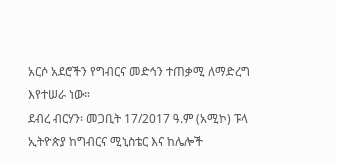አርሶ አደሮችን የግብርና መድኅን ተጠቃሚ ለማድረግ እየተሠራ ነው።
ደብረ ብርሃን፡ መጋቢት 17/2017 ዓ.ም (አሚኮ) ፑላ ኢትዮጵያ ከግብርና ሚኒስቴር እና ከሌሎች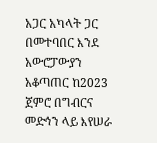አጋር አካላት ጋር በመተባበር እንደ አውሮፓውያን አቆጣጠር ከ2023 ጀምሮ በግብርና መድኅን ላይ እየሠራ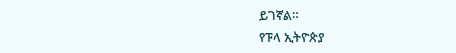ይገኛል።
የፑላ ኢትዮጵያ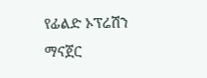የፊልድ ኦፕሬሽን ማናጀር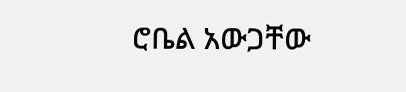ሮቤል አውጋቸው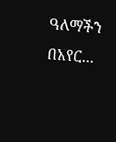ዓለማችን በአየር...